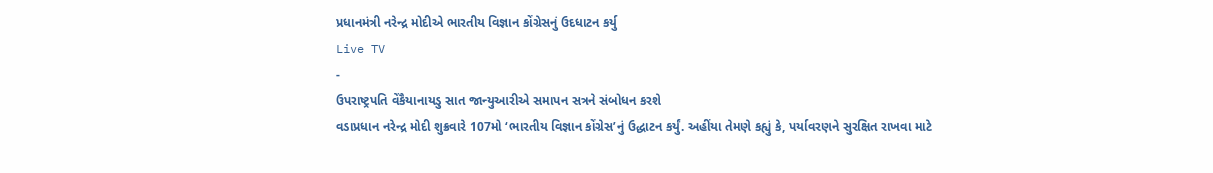પ્રધાનમંત્રી નરેન્દ્ર મોદીએ ભારતીય વિજ્ઞાન કોંગ્રેસનું ઉદધાટન કર્યુ
Live TV
-
ઉપરાષ્ટ્રપતિ વેંકૈયાનાયડુ સાત જાન્યુઆરીએ સમાપન સત્રને સંબોધન કરશે
વડાપ્રધાન નરેન્દ્ર મોદી શુક્રવારે 107મો ‘ભારતીય વિજ્ઞાન કોંગ્રેસ’નું ઉદ્ધાટન કર્યું. અહીંયા તેમણે કહ્યું કે, પર્યાવરણને સુરક્ષિત રાખવા માટે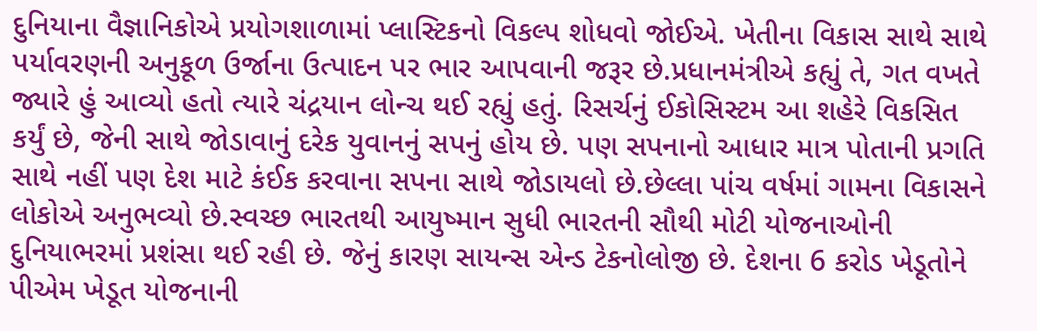દુનિયાના વૈજ્ઞાનિકોએ પ્રયોગશાળામાં પ્લાસ્ટિકનો વિકલ્પ શોધવો જોઈએ. ખેતીના વિકાસ સાથે સાથે પર્યાવરણની અનુકૂળ ઉર્જાના ઉત્પાદન પર ભાર આપવાની જરૂર છે.પ્રધાનમંત્રીએ કહ્યું તે, ગત વખતે જ્યારે હું આવ્યો હતો ત્યારે ચંદ્રયાન લોન્ચ થઈ રહ્યું હતું. રિસર્ચનું ઈકોસિસ્ટમ આ શહેરે વિકસિત કર્યું છે, જેની સાથે જોડાવાનું દરેક યુવાનનું સપનું હોય છે. પણ સપનાનો આધાર માત્ર પોતાની પ્રગતિ સાથે નહીં પણ દેશ માટે કંઈક કરવાના સપના સાથે જોડાયલો છે.છેલ્લા પાંચ વર્ષમાં ગામના વિકાસને લોકોએ અનુભવ્યો છે.સ્વચ્છ ભારતથી આયુષ્માન સુધી ભારતની સૌથી મોટી યોજનાઓની દુનિયાભરમાં પ્રશંસા થઈ રહી છે. જેનું કારણ સાયન્સ એન્ડ ટેકનોલોજી છે. દેશના 6 કરોડ ખેડૂતોને પીએમ ખેડૂત યોજનાની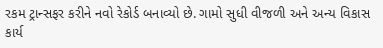રકમ ટ્રાન્સફર કરીને નવો રેકોર્ડ બનાવ્યો છે. ગામો સુધી વીજળી અને અન્ય વિકાસ કાર્ય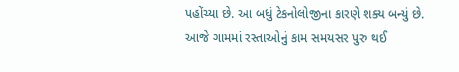પહોંચ્યા છે. આ બધું ટેકનોલોજીના કારણે શક્ય બન્યું છે. આજે ગામમાં રસ્તાઓનું કામ સમયસર પુરુ થઈ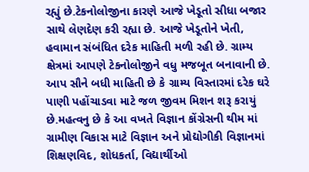રહ્યું છે.ટેકનોલોજીના કારણે આજે ખેડૂતો સીધા બજાર સાથે લેણદેણ કરી રહ્યા છે. આજે ખેડૂતોને ખેતી, હવામાન સંબંધિત દરેક માહિતી મળી રહી છે. ગ્રામ્ય ક્ષેત્રમાં આપણે ટેકનોલોજીને વધુ મજબૂત બનાવાની છે. આપ સૌને બધી માહિતી છે કે ગ્રામ્ય વિસ્તારમાં દરેક ઘરે પાણી પહોંચાડવા માટે જળ જીવમ મિશન શરૂ કરાયું છે.મહત્વનુ છે કે આ વખતે વિજ્ઞાન કોંગ્રેસની થીમ માં ગ્રામીણ વિકાસ માટે વિજ્ઞાન અને પ્રોદ્યોગીકી વિજ્ઞાનમાં શિક્ષણવિદ, શોધકર્તા, વિદ્યાર્થીઓ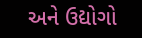અને ઉદ્યોગો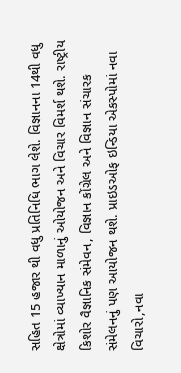સહિત 15 હજાર થી વધુ પ્રતિનિધિ ભાગ લેશે. વિજ્ઞાનના 14થી વધુ ક્ષેત્રોમાં વ્યાખ્યાન માળાનું ઓયોજન અને વિચાર વિમર્શ થશે. રાષ્ટ્રીય કિશોર વૈજ્ઞાનિક સંમેવન, વિજ્ઞાન કોંગ્રેલ અને વિજ્ઞાન સંચારક સંમેલનનું પણ આયોજન થશે. પ્રાઇડઓફ ઇન્ડિયા એકસ્પોમાં નવા વિચારો,નવા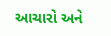આચારો અને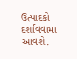ઉત્પાદકો દર્શાવવામા આવશે.